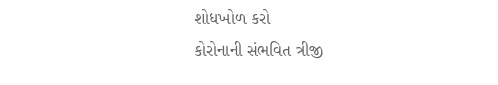શોધખોળ કરો
કોરોનાની સંભવિત ત્રીજી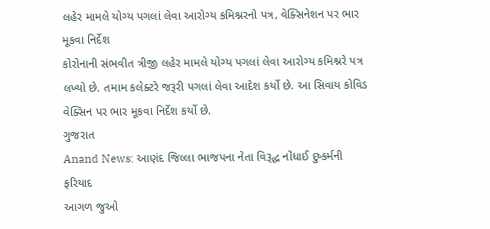લહેર મામલે યોગ્ય પગલાં લેવા આરોગ્ય કમિશ્નરનો પત્ર, વેક્સિનેશન પર ભાર મૂકવા નિર્દેશ
કોરોનાની સંભવીત ત્રીજી લહેર મામલે યોગ્ય પગલાં લેવા આરોગ્ય કમિશ્નરે પત્ર લખ્યો છે. તમામ કલેક્ટરે જરૂરી પગલાં લેવા આદેશ કર્યો છે. આ સિવાય કોવિડ વેક્સિન પર ભાર મૂકવા નિર્દેશ કર્યો છે.
ગુજરાત
Anand News: આણંદ જિલ્લા ભાજપના નેતા વિરૂદ્ધ નોંધાઈ દુષ્કર્મની ફરિયાદ
આગળ જુઓ